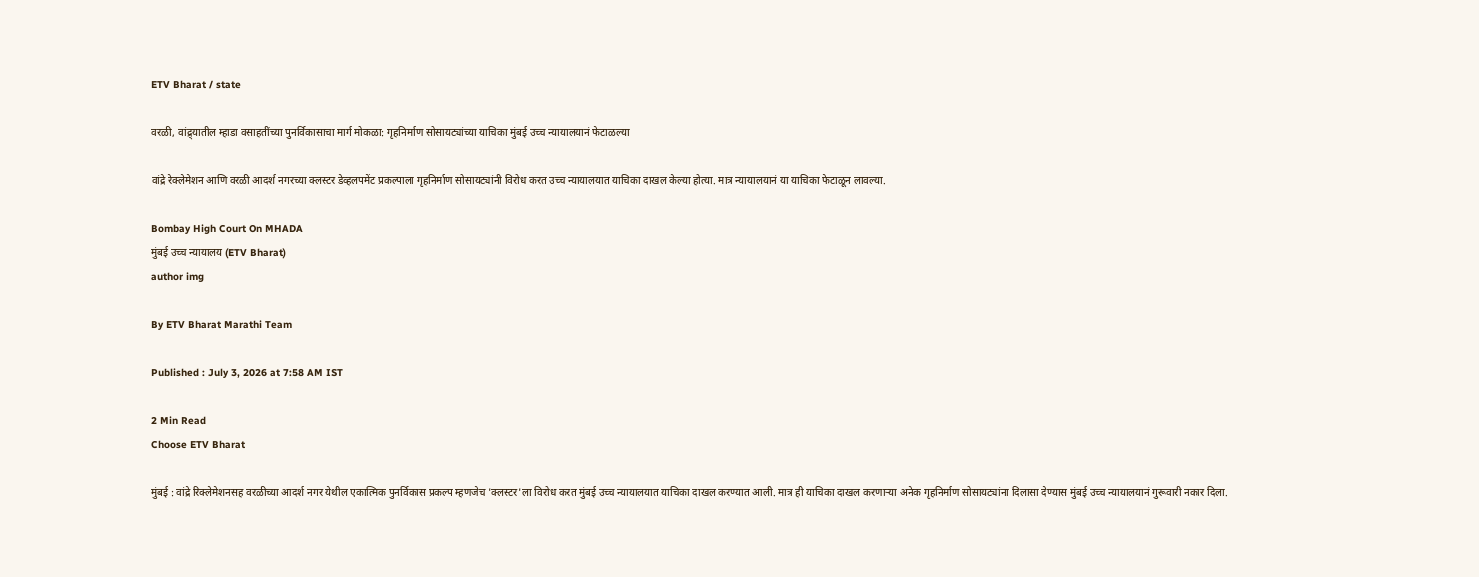ETV Bharat / state

वरळी, वांद्र्यातील म्हाडा वसाहतींच्या पुनर्विकासाचा मार्ग मोकळा: गृहनिर्माण सोसायट्यांच्या याचिका मुंबई उच्च न्यायालयानं फेटाळल्या

वांद्रे रेक्लेमेशन आणि वरळी आदर्श नगरच्या क्लस्टर डेव्हलपमेंट प्रकल्पाला गृहनिर्माण सोसायट्यांनी विरोध करत उच्च न्यायालयात याचिका दाखल केल्या होत्या. मात्र न्यायालयानं या याचिका फेटाळून लावल्या.

Bombay High Court On MHADA
मुंबई उच्च न्यायालय (ETV Bharat)
author img

By ETV Bharat Marathi Team

Published : July 3, 2026 at 7:58 AM IST

2 Min Read
Choose ETV Bharat

मुंबई : वांद्रे रिक्लेमेशनसह वरळीच्या आदर्श नगर येथील एकात्मिक पुनर्विकास प्रकल्प म्हणजेच 'क्लस्टर'ला विरोध करत मुंबई उच्च न्यायालयात याचिका दाखल करण्यात आली. मात्र ही याचिका दाखल करणाऱ्या अनेक गृहनिर्माण सोसायट्यांना दिलासा देण्यास मुंबई उच्च न्यायालयानं गुरूवारी नकार दिला.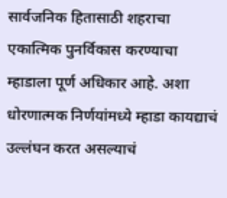सार्वजनिक हितासाठी शहराचा एकात्मिक पुनर्विकास करण्याचा म्हाडाला पूर्ण अधिकार आहे. अशा धोरणात्मक निर्णयांमध्ये म्हाडा कायद्याचं उल्लंघन करत असल्याचं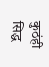कुठंही सिद्ध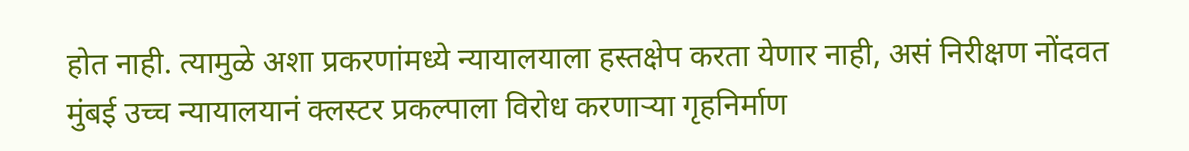होत नाही. त्यामुळे अशा प्रकरणांमध्ये न्यायालयाला हस्तक्षेप करता येणार नाही, असं निरीक्षण नोंदवत मुंबई उच्च न्यायालयानं क्लस्टर प्रकल्पाला विरोध करणाऱ्या गृहनिर्माण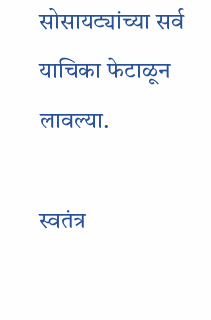सोसायट्यांच्या सर्व याचिका फेटाळून लावल्या.

स्वतंत्र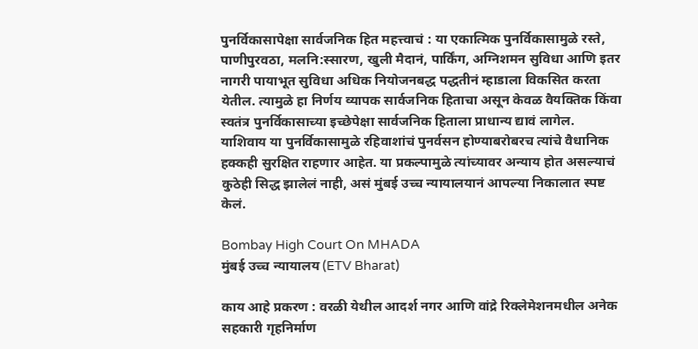पुनर्विकासापेक्षा सार्वजनिक हित महत्त्वाचं : या एकात्मिक पुनर्विकासामुळे रस्ते, पाणीपुरवठा, मलनि:स्सारण, खुली मैदानं, पार्किंग, अग्निशमन सुविधा आणि इतर नागरी पायाभूत सुविधा अधिक नियोजनबद्ध पद्धतीनं म्हाडाला विकसित करता येतील. त्यामुळे हा निर्णय व्यापक सार्वजनिक हिताचा असून केवळ वैयक्तिक किंवा स्वतंत्र पुनर्विकासाच्या इच्छेपेक्षा सार्वजनिक हिताला प्राधान्य द्यावं लागेल. याशिवाय या पुनर्विकासामुळे रहिवाशांचं पुनर्वसन होण्याबरोबरच त्यांचे वैधानिक हक्कही सुरक्षित राहणार आहेत. या प्रकल्पामुळे त्यांच्यावर अन्याय होत असल्याचं कुठेही सिद्ध झालेलं नाही, असं मुंबई उच्च न्यायालयानं आपल्या निकालात स्पष्ट केलं.

Bombay High Court On MHADA
मुंबई उच्च न्यायालय (ETV Bharat)

काय आहे प्रकरण : वरळी येथील आदर्श नगर आणि वांद्रे रिक्लेमेशनमधील अनेक सहकारी गृहनिर्माण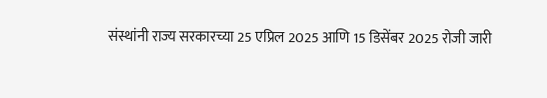संस्थांनी राज्य सरकारच्या 25 एप्रिल 2025 आणि 15 डिसेंबर 2025 रोजी जारी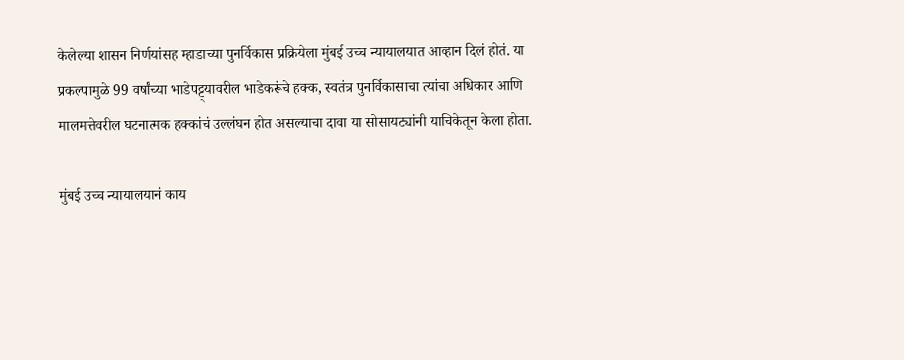केलेल्या शासन निर्णयांसह म्हाडाच्या पुनर्विकास प्रक्रियेला मुंबई उच्च न्यायालयात आव्हान दिलं होतं. या प्रकल्पामुळे 99 वर्षांच्या भाडेपट्ट्यावरील भाडेकरूंचे हक्क, स्वतंत्र पुनर्विकासाचा त्यांचा अधिकार आणि मालमत्तेवरील घटनात्मक हक्कांचं उल्लंघन होत असल्याचा दावा या सोसायट्यांनी याचिकेतून केला होता.

मुंबई उच्च न्यायालयानं काय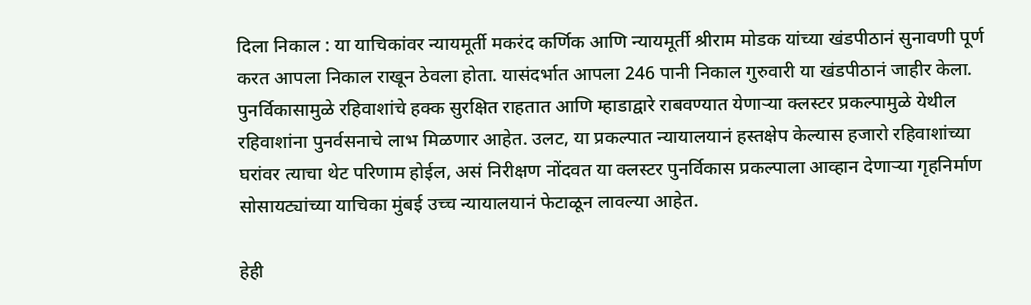दिला निकाल : या याचिकांवर न्यायमूर्ती मकरंद कर्णिक आणि न्यायमूर्ती श्रीराम मोडक यांच्या खंडपीठानं सुनावणी पूर्ण करत आपला निकाल राखून ठेवला होता. यासंदर्भात आपला 246 पानी निकाल गुरुवारी या खंडपीठानं जाहीर केला. पुनर्विकासामुळे रहिवाशांचे हक्क सुरक्षित राहतात आणि म्हाडाद्वारे राबवण्यात येणाऱ्या क्लस्टर प्रकल्पामुळे येथील रहिवाशांना पुनर्वसनाचे लाभ मिळणार आहेत. उलट, या प्रकल्पात न्यायालयानं हस्तक्षेप केल्यास हजारो रहिवाशांच्या घरांवर त्याचा थेट परिणाम होईल, असं निरीक्षण नोंदवत या क्लस्टर पुनर्विकास प्रकल्पाला आव्हान देणाऱ्या गृहनिर्माण सोसायट्यांच्या याचिका मुंबई उच्च न्यायालयानं फेटाळून लावल्या आहेत.

हेही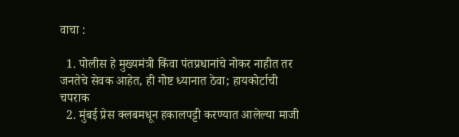वाचा :

  1. पोलीस हे मुख्यमंत्री किंवा पंतप्रधानांचे नोकर नाहीत तर जनतेचे सेवक आहेत, ही गोष्ट ध्यानात ठेवा; हायकोर्टाची चपराक
  2. मुंबई प्रेस क्लबमधून हकालपट्टी करण्यात आलेल्या माजी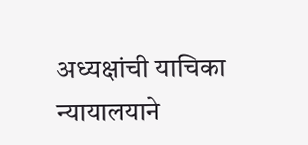अध्यक्षांची याचिका न्यायालयाने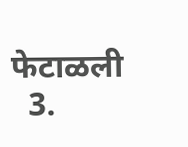फेटाळली
  3.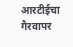आरटीईचा गैरवापर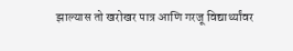झाल्यास तो खरोखर पात्र आणि गरजू विद्यार्थ्यांवर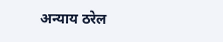अन्याय ठरेल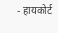- हायकोर्ट